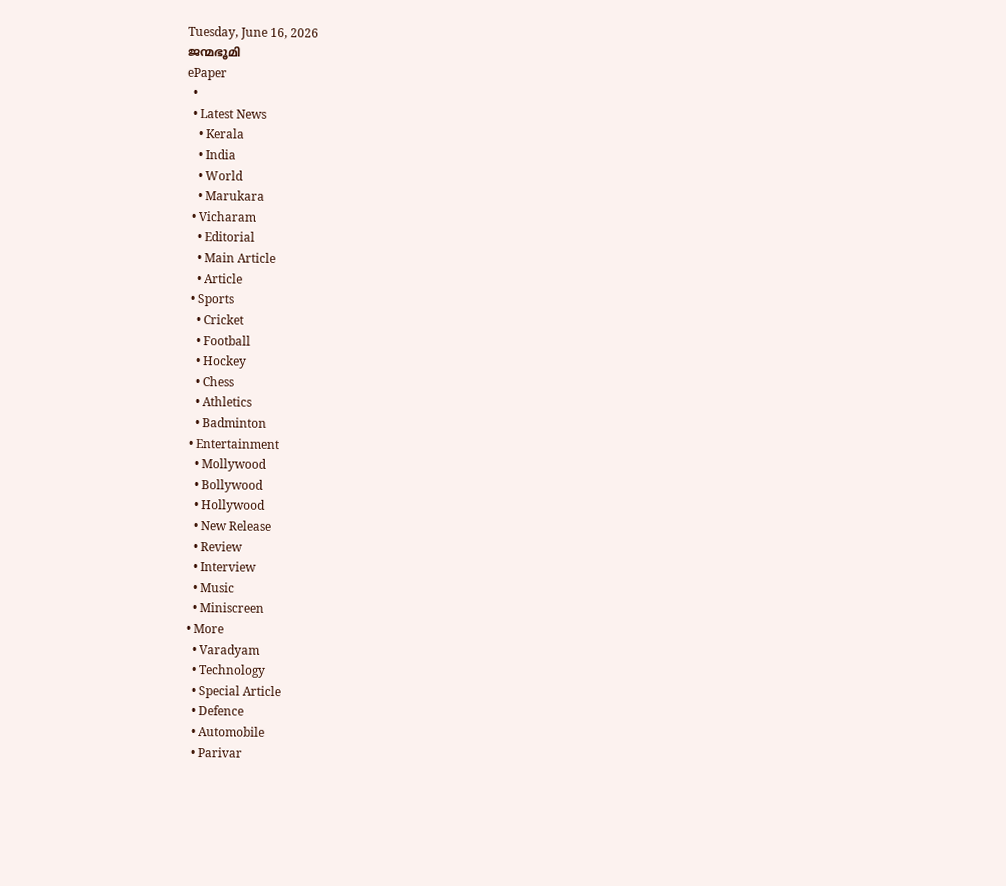Tuesday, June 16, 2026
ജന്മഭൂമി
ePaper
  •
  • Latest News
    • Kerala
    • India
    • World
    • Marukara
  • Vicharam
    • Editorial
    • Main Article
    • Article
  • Sports
    • Cricket
    • Football
    • Hockey
    • Chess
    • Athletics
    • Badminton
  • Entertainment
    • Mollywood
    • Bollywood
    • Hollywood
    • New Release
    • Review
    • Interview
    • Music
    • Miniscreen
  • More
    • Varadyam
    • Technology
    • Special Article
    • Defence
    • Automobile
    • Parivar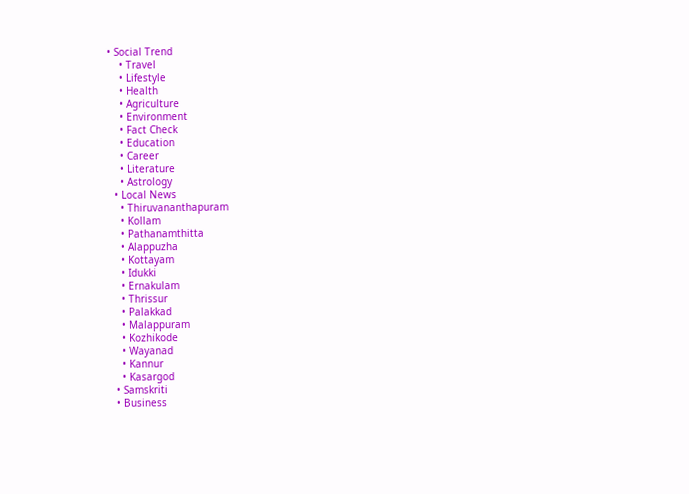• Social Trend
    • Travel
    • Lifestyle
    • Health
    • Agriculture
    • Environment
    • Fact Check
    • Education
    • Career
    • Literature
    • Astrology
  • Local News
    • Thiruvananthapuram
    • Kollam
    • Pathanamthitta
    • Alappuzha
    • Kottayam
    • Idukki
    • Ernakulam
    • Thrissur
    • Palakkad
    • Malappuram
    • Kozhikode
    • Wayanad
    • Kannur
    • Kasargod
  • Samskriti
  • Business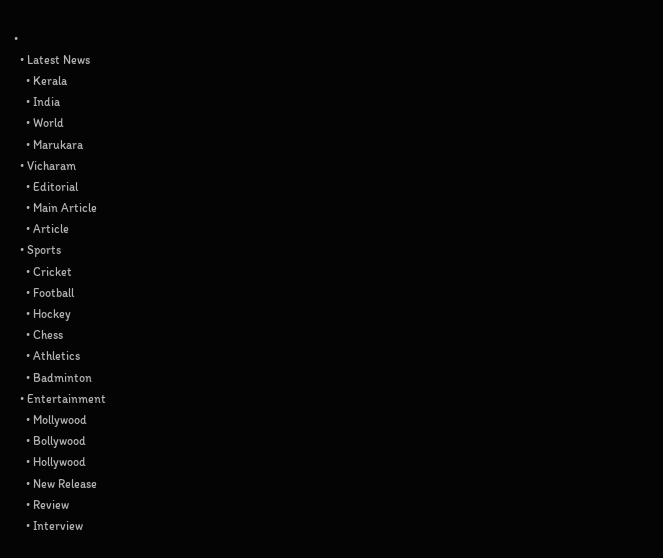•
  • Latest News
    • Kerala
    • India
    • World
    • Marukara
  • Vicharam
    • Editorial
    • Main Article
    • Article
  • Sports
    • Cricket
    • Football
    • Hockey
    • Chess
    • Athletics
    • Badminton
  • Entertainment
    • Mollywood
    • Bollywood
    • Hollywood
    • New Release
    • Review
    • Interview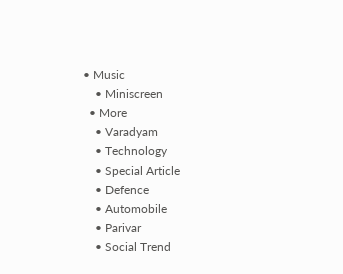• Music
    • Miniscreen
  • More
    • Varadyam
    • Technology
    • Special Article
    • Defence
    • Automobile
    • Parivar
    • Social Trend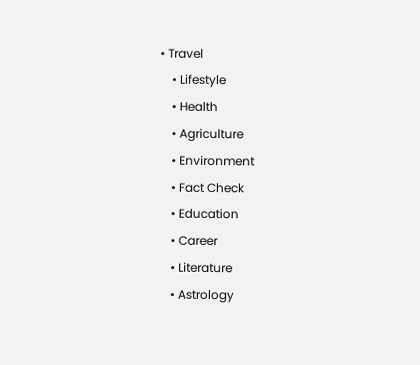• Travel
    • Lifestyle
    • Health
    • Agriculture
    • Environment
    • Fact Check
    • Education
    • Career
    • Literature
    • Astrology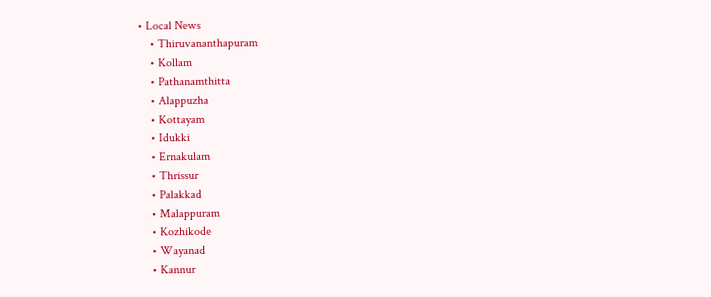• Local News
    • Thiruvananthapuram
    • Kollam
    • Pathanamthitta
    • Alappuzha
    • Kottayam
    • Idukki
    • Ernakulam
    • Thrissur
    • Palakkad
    • Malappuram
    • Kozhikode
    • Wayanad
    • Kannur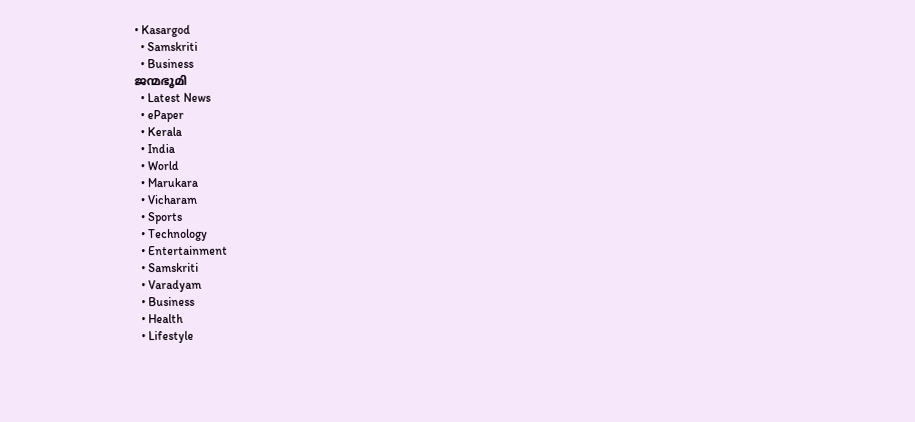• Kasargod
  • Samskriti
  • Business
ജന്മഭൂമി
  • Latest News
  • ePaper
  • Kerala
  • India
  • World
  • Marukara
  • Vicharam
  • Sports
  • Technology
  • Entertainment
  • Samskriti
  • Varadyam
  • Business
  • Health
  • Lifestyle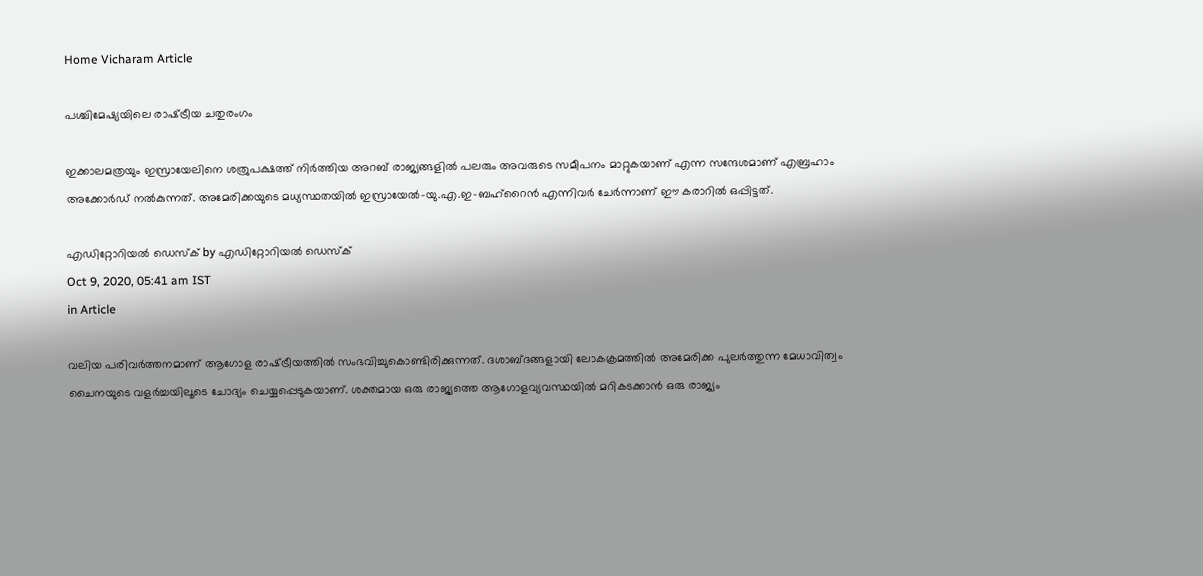Home Vicharam Article

പശ്ചിമേഷ്യയിലെ രാഷ്‌ട്രീയ ചതുരംഗം

ഇക്കാലമത്രയും ഇസ്രായേലിനെ ശത്രുപക്ഷത്ത് നിര്‍ത്തിയ അറബ് രാജ്യങ്ങളില്‍ പലരും അവരുടെ സമീപനം മാറ്റുകയാണ് എന്ന സന്ദേശമാണ് എബ്രഹാം അക്കോര്‍ഡ് നല്‍കുന്നത്. അമേരിക്കയുടെ മധ്യസ്ഥതയില്‍ ഇസ്രായേല്‍-യു.എ.ഇ-ബഹ്റൈന്‍ എന്നിവര്‍ ചേര്‍ന്നാണ് ഈ കരാറില്‍ ഒപ്പിട്ടത്.

എഡിറ്റോറിയൽ ഡെസ്ക് by എഡിറ്റോറിയൽ ഡെസ്ക്
Oct 9, 2020, 05:41 am IST
in Article

വലിയ പരിവര്‍ത്തനമാണ് ആഗോള രാഷ്‌ട്രീയത്തില്‍ സംഭവിച്ചുകൊണ്ടിരിക്കുന്നത്. ദശാബ്ദങ്ങളായി ലോകക്രമത്തില്‍ അമേരിക്ക പുലര്‍ത്തുന്ന മേധാവിത്വം ചൈനയുടെ വളര്‍ച്ചയിലൂടെ ചോദ്യം ചെയ്യപ്പെടുകയാണ്. ശക്തമായ ഒരു രാജ്യത്തെ ആഗോളവ്യവസ്ഥയില്‍ മറികടക്കാന്‍ ഒരു രാജ്യം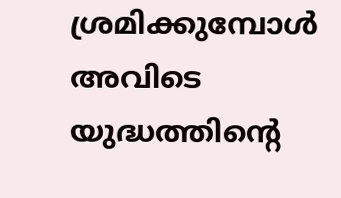ശ്രമിക്കുമ്പോള്‍ അവിടെ യുദ്ധത്തിന്റെ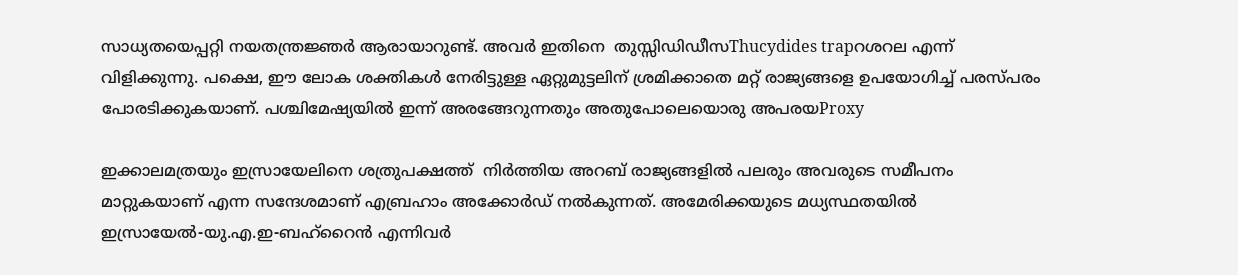സാധ്യതയെപ്പറ്റി നയതന്ത്രജ്ഞര്‍ ആരായാറുണ്ട്. അവര്‍ ഇതിനെ  തുസ്സിഡിഡീസThucydides trapറശറല എന്ന് വിളിക്കുന്നു. പക്ഷെ, ഈ ലോക ശക്തികള്‍ നേരിട്ടുള്ള ഏറ്റുമുട്ടലിന് ശ്രമിക്കാതെ മറ്റ് രാജ്യങ്ങളെ ഉപയോഗിച്ച് പരസ്പരം പോരടിക്കുകയാണ്. പശ്ചിമേഷ്യയില്‍ ഇന്ന് അരങ്ങേറുന്നതും അതുപോലെയൊരു അപരയProxy

ഇക്കാലമത്രയും ഇസ്രായേലിനെ ശത്രുപക്ഷത്ത്  നിര്‍ത്തിയ അറബ് രാജ്യങ്ങളില്‍ പലരും അവരുടെ സമീപനം മാറ്റുകയാണ് എന്ന സന്ദേശമാണ് എബ്രഹാം അക്കോര്‍ഡ് നല്‍കുന്നത്. അമേരിക്കയുടെ മധ്യസ്ഥതയില്‍ ഇസ്രായേല്‍-യു.എ.ഇ-ബഹ്റൈന്‍ എന്നിവര്‍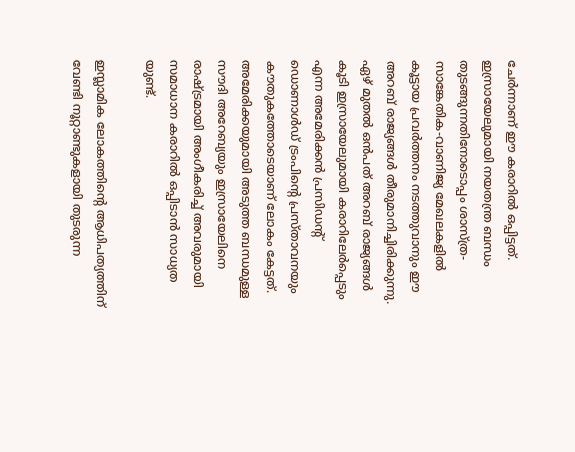ചേര്‍ന്നാണ് ഈ കരാറില്‍ ഒപ്പിട്ടത്. ഇസ്രായേലുമായി നയതന്ത്ര ബന്ധം തുടങ്ങുന്നതിനോടൊപ്പം ശാസ്ത്ര-സാങ്കേതിക-വാണിജ്യ മേഖലകളില്‍ കൂട്ടായ പ്രവര്‍ത്തനം നടത്തുവാനും ഈ അറബ് രാജ്യങ്ങള്‍ തീരുമാനിച്ചിരിക്കുന്നു. ഏഴ് മുതല്‍ ഒന്‍പത് അറബ് രാജ്യങ്ങള്‍ കൂടി ഇസ്രായേലുമായി കരാറിലേര്‍പ്പെടും എന്ന അമേരിക്കന്‍ പ്രസിഡന്റ് ഡൊണാള്‍ഡ് ട്രംപിന്റെ പ്രസ്താവനയും കൗതുകത്തോടെയാണ് ലോകം കേട്ടത്. അമേരിക്കയുമായി അടുത്ത ബന്ധമുള്ള സൗദി അറേബ്യയും ഇസ്രായേലിനെ രാഷ്‌ട്രമായി അംഗീകരിച്ച് അവരുമായി സമാധാന കരാറില്‍ ഒപ്പിടാന്‍ സാധ്യത യുണ്ട്.

ഇസ്ലാമിക ലോകത്തിന്റെ ആധിപത്യത്തിന് വേണ്ടി നൂറ്റാണ്ടുകളായി തുടരുന്ന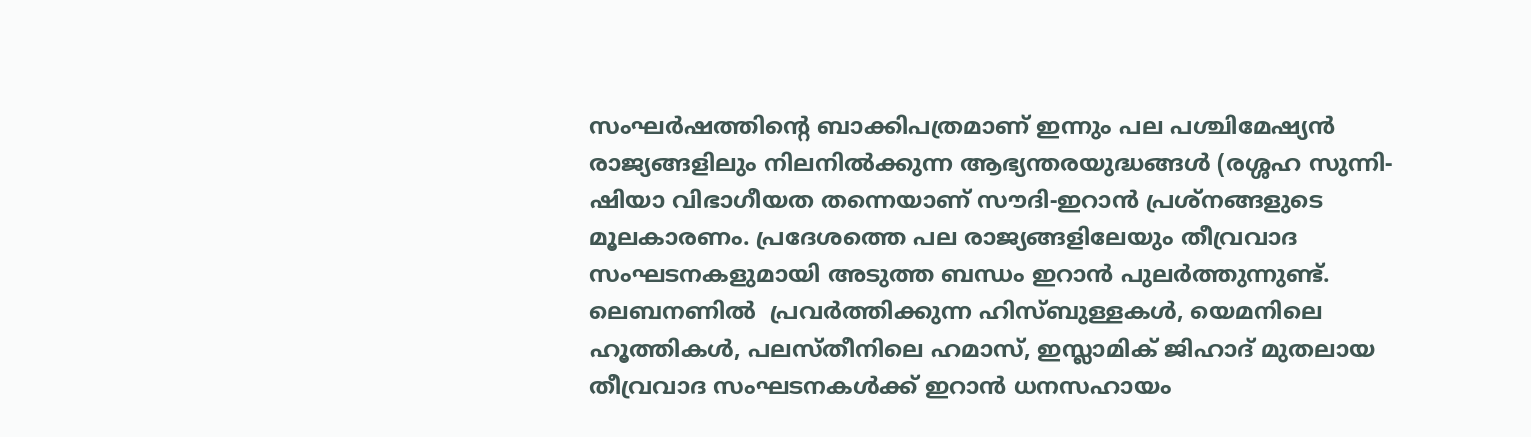സംഘര്‍ഷത്തിന്റെ ബാക്കിപത്രമാണ് ഇന്നും പല പശ്ചിമേഷ്യന്‍ രാജ്യങ്ങളിലും നിലനില്‍ക്കുന്ന ആഭ്യന്തരയുദ്ധങ്ങള്‍ (രശ്ശഹ സുന്നി-ഷിയാ വിഭാഗീയത തന്നെയാണ് സൗദി-ഇറാന്‍ പ്രശ്നങ്ങളുടെ മൂലകാരണം. പ്രദേശത്തെ പല രാജ്യങ്ങളിലേയും തീവ്രവാദ സംഘടനകളുമായി അടുത്ത ബന്ധം ഇറാന്‍ പുലര്‍ത്തുന്നുണ്ട്. ലെബനണില്‍  പ്രവര്‍ത്തിക്കുന്ന ഹിസ്ബുള്ളകള്‍, യെമനിലെ ഹൂത്തികള്‍, പലസ്തീനിലെ ഹമാസ്, ഇസ്ലാമിക് ജിഹാദ് മുതലായ തീവ്രവാദ സംഘടനകള്‍ക്ക് ഇറാന്‍ ധനസഹായം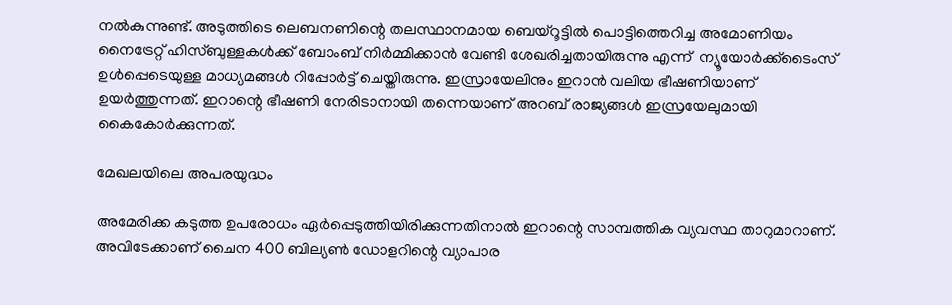നല്‍കുന്നുണ്ട്. അടുത്തിടെ ലെബനണിന്റെ തലസ്ഥാനമായ ബെയ്റൂട്ടില്‍ പൊട്ടിത്തെറിച്ച അമോണിയം നൈട്രേറ്റ് ഹിസ്ബുള്ളകള്‍ക്ക് ബോംബ് നിര്‍മ്മിക്കാന്‍ വേണ്ടി ശേഖരിച്ചതായിരുന്നു എന്ന്  ന്യൂയോര്‍ക്ക്‌ടൈംസ് ഉള്‍പ്പെടെയുള്ള മാധ്യമങ്ങള്‍ റിപ്പോര്‍ട്ട് ചെയ്തിരുന്നു. ഇസ്രായേലിനും ഇറാന്‍ വലിയ ഭീഷണിയാണ് ഉയര്‍ത്തുന്നത്. ഇറാന്റെ ഭീഷണി നേരിടാനായി തന്നെയാണ് അറബ് രാജ്യങ്ങള്‍ ഇസ്രയേലുമായി കൈകോര്‍ക്കുന്നത്.

മേഖലയിലെ അപരയുദ്ധം

അമേരിക്ക കടുത്ത ഉപരോധം ഏര്‍പ്പെടുത്തിയിരിക്കുന്നതിനാല്‍ ഇറാന്റെ സാമ്പത്തിക വ്യവസ്ഥ താറുമാറാണ്. അവിടേക്കാണ് ചൈന 400 ബില്യണ്‍ ഡോളറിന്റെ വ്യാപാര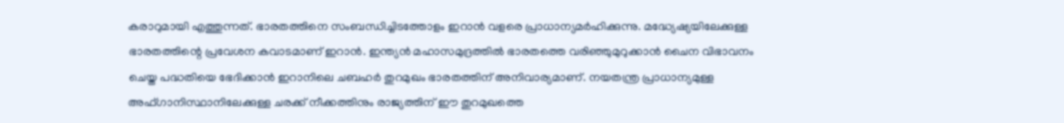കരാറുമായി എത്തുന്നത്. ഭാരതത്തിനെ സംബന്ധിച്ചിടത്തോളം ഇറാന്‍ വളരെ പ്രാധാന്യമര്‍ഹിക്കുന്നു. മദ്ധ്യേഷ്യയിലേക്കുള്ള ഭാരതത്തിന്റെ പ്രവേശന കവാടമാണ് ഇറാന്‍. ഇന്ത്യന്‍ മഹാസമുദ്രത്തില്‍ ഭാരതത്തെ വരിഞ്ഞുമുറുക്കാന്‍ ചൈന വിഭാവനം ചെയ്ത പദ്ധതിയെ ഭേദിക്കാന്‍ ഇറാനിലെ ചബഹര്‍ തുറമുഖം ഭാരതത്തിന് അനിവാര്യമാണ്. നയതന്ത്ര പ്രാധാന്യമുള്ള അഫ്ഗാനിസ്ഥാനിലേക്കുള്ള ചരക്ക് നീക്കത്തിനും രാജ്യത്തിന് ഈ തുറമുഖത്തെ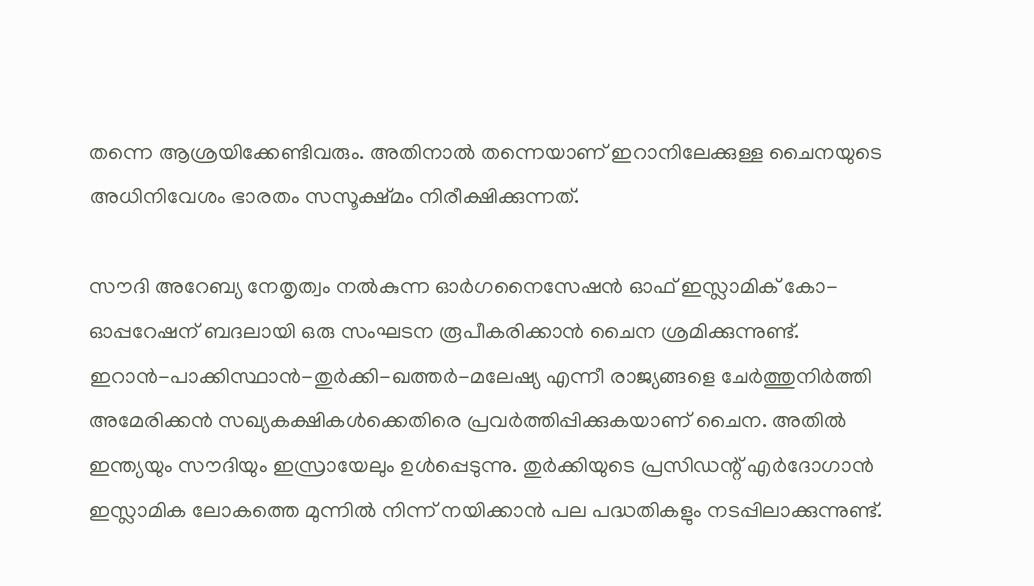തന്നെ ആശ്രയിക്കേണ്ടിവരും. അതിനാല്‍ തന്നെയാണ് ഇറാനിലേക്കുള്ള ചൈനയുടെ അധിനിവേശം ഭാരതം സസൂക്ഷ്മം നിരീക്ഷിക്കുന്നത്.

സൗദി അറേബ്യ നേതൃത്വം നല്‍കുന്ന ഓര്‍ഗനൈസേഷന്‍ ഓഫ് ഇസ്ലാമിക് കോ-ഓപ്പറേഷന് ബദലായി ഒരു സംഘടന രൂപീകരിക്കാന്‍ ചൈന ശ്രമിക്കുന്നുണ്ട്. ഇറാന്‍-പാക്കിസ്ഥാന്‍-തുര്‍ക്കി-ഖത്തര്‍-മലേഷ്യ എന്നീ രാജ്യങ്ങളെ ചേര്‍ത്തുനിര്‍ത്തി അമേരിക്കന്‍ സഖ്യകക്ഷികള്‍ക്കെതിരെ പ്രവര്‍ത്തിപ്പിക്കുകയാണ് ചൈന. അതില്‍ ഇന്ത്യയും സൗദിയും ഇസ്രായേലും ഉള്‍പ്പെടുന്നു. തുര്‍ക്കിയുടെ പ്രസിഡന്റ് എര്‍ദോഗാന്‍ ഇസ്ലാമിക ലോകത്തെ മുന്നില്‍ നിന്ന് നയിക്കാന്‍ പല പദ്ധതികളും നടപ്പിലാക്കുന്നുണ്ട്.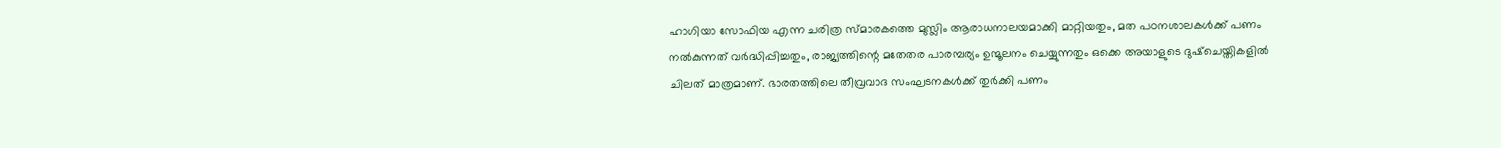ഹാഗിയാ സോഫിയ എന്ന ചരിത്ര സ്മാരകത്തെ മുസ്ലിം ആരാധനാലയമാക്കി മാറ്റിയതും, മത പഠനശാലകള്‍ക്ക് പണം നല്‍കുന്നത് വര്‍ദ്ധിപ്പിച്ചതും, രാജ്യത്തിന്റെ മതേതര പാരമ്പര്യം ഉന്മൂലനം ചെയ്യുന്നതും ഒക്കെ അയാളുടെ ദുഷ്‌ചെയ്തികളില്‍ ചിലത് മാത്രമാണ്. ഭാരതത്തിലെ തീവ്രവാദ സംഘടനകള്‍ക്ക് തുര്‍ക്കി പണം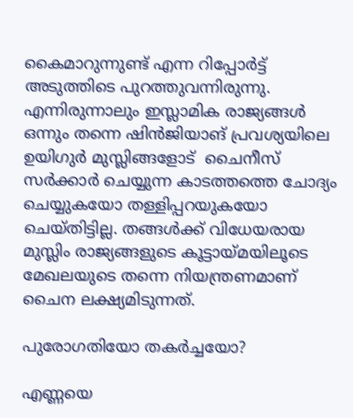കൈമാറുന്നുണ്ട് എന്ന റിപ്പോര്‍ട്ട് അടുത്തിടെ പുറത്തുവന്നിരുന്നു. എന്നിരുന്നാലും ഇസ്ലാമിക രാജ്യങ്ങള്‍ ഒന്നും തന്നെ ഷിന്‍ജിയാങ് പ്രവശ്യയിലെ ഉയിഗുര്‍ മുസ്ലിങ്ങളോട്  ചൈനീസ് സര്‍ക്കാര്‍ ചെയ്യുന്ന കാടത്തത്തെ ചോദ്യം ചെയ്യുകയോ തള്ളിപ്പറയുകയോ ചെയ്തിട്ടില്ല. തങ്ങള്‍ക്ക് വിധേയരായ മുസ്ലിം രാജ്യങ്ങളുടെ കൂട്ടായ്‌മയിലൂടെ മേഖലയുടെ തന്നെ നിയന്ത്രണമാണ് ചൈന ലക്ഷ്യമിടുന്നത്.

പുരോഗതിയോ തകര്‍ച്ചയോ?

എണ്ണയെ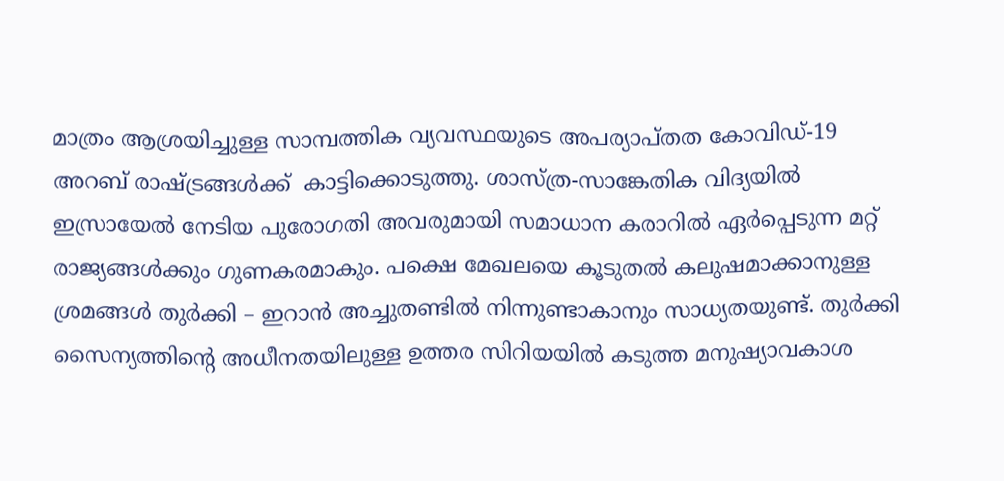മാത്രം ആശ്രയിച്ചുള്ള സാമ്പത്തിക വ്യവസ്ഥയുടെ അപര്യാപ്തത കോവിഡ്-19 അറബ് രാഷ്‌ട്രങ്ങള്‍ക്ക്  കാട്ടിക്കൊടുത്തു. ശാസ്ത്ര-സാങ്കേതിക വിദ്യയില്‍ ഇസ്രായേല്‍ നേടിയ പുരോഗതി അവരുമായി സമാധാന കരാറില്‍ ഏര്‍പ്പെടുന്ന മറ്റ് രാജ്യങ്ങള്‍ക്കും ഗുണകരമാകും. പക്ഷെ മേഖലയെ കൂടുതല്‍ കലുഷമാക്കാനുള്ള ശ്രമങ്ങള്‍ തുര്‍ക്കി – ഇറാന്‍ അച്ചുതണ്ടില്‍ നിന്നുണ്ടാകാനും സാധ്യതയുണ്ട്. തുര്‍ക്കി സൈന്യത്തിന്റെ അധീനതയിലുള്ള ഉത്തര സിറിയയില്‍ കടുത്ത മനുഷ്യാവകാശ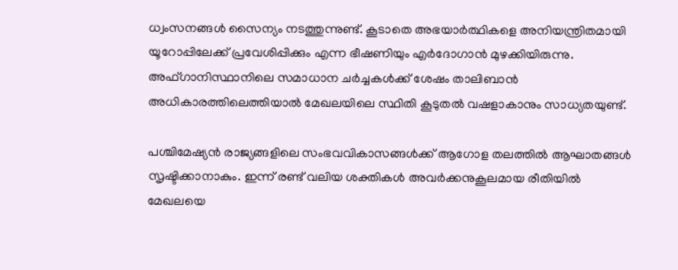ധ്വംസനങ്ങള്‍ സൈന്യം നടത്തുന്നുണ്ട്. കൂടാതെ അഭയാര്‍ത്ഥികളെ അനിയന്ത്രിതമായി യൂറോപ്പിലേക്ക് പ്രവേശിപ്പിക്കും എന്ന ഭീഷണിയും എര്‍ദോഗാന്‍ മുഴക്കിയിരുന്നു. അഫ്ഗാനിസ്ഥാനിലെ സമാധാന ചര്‍ച്ചകള്‍ക്ക് ശേഷം താലിബാന്‍ അധികാരത്തിലെത്തിയാല്‍ മേഖലയിലെ സ്ഥിതി കൂടുതല്‍ വഷളാകാനും സാധ്യതയുണ്ട്.

പശ്ചിമേഷ്യന്‍ രാജ്യങ്ങളിലെ സംഭവവികാസങ്ങള്‍ക്ക് ആഗോള തലത്തില്‍ ആഘാതങ്ങള്‍ സൃഷ്ടിക്കാനാകും. ഇന്ന് രണ്ട് വലിയ ശക്തികള്‍ അവര്‍ക്കനുകൂലമായ രീതിയില്‍ മേഖലയെ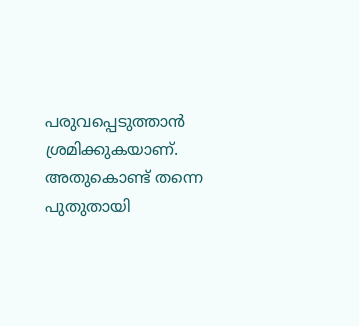പരുവപ്പെടുത്താന്‍ ശ്രമിക്കുകയാണ്. അതുകൊണ്ട് തന്നെ പുതുതായി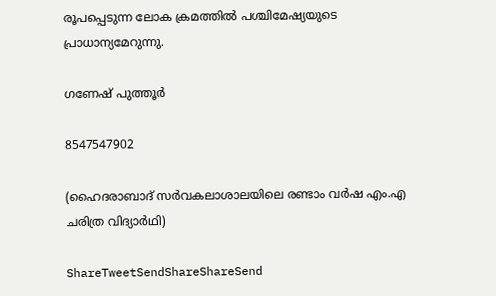രൂപപ്പെടുന്ന ലോക ക്രമത്തില്‍ പശ്ചിമേഷ്യയുടെ പ്രാധാന്യമേറുന്നു.

ഗണേഷ് പുത്തൂര്‍

8547547902

(ഹൈദരാബാദ് സര്‍വകലാശാലയിലെ രണ്ടാം വര്‍ഷ എം.എ ചരിത്ര വിദ്യാര്‍ഥി)

ShareTweetSendShareShareSend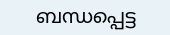ബന്ധപ്പെട്ട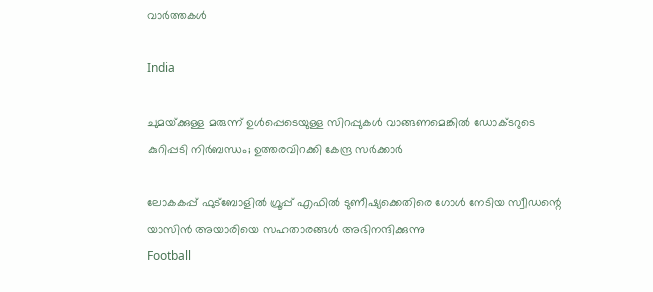വാര്‍ത്തകള്‍

India

ചുമയ്‌ക്കുള്ള മരുന്ന് ഉൾപ്പെടെയുള്ള സിറപ്പുകൾ വാങ്ങണമെങ്കിൽ ഡോക്ടറുടെ കുറിപ്പടി നിർബന്ധം; ഉത്തരവിറക്കി കേന്ദ്ര സർക്കാർ

ലോകകപ്പ് ഫുട്ബോളില്‍ ഗ്രൂപ്പ് എഫില്‍ ടുണീഷ്യക്കെതിരെ ഗോള്‍ നേടിയ സ്വീഡന്റെ യാസിന്‍ അയാരിയെ സഹതാരങ്ങള്‍ അഭിനന്ദിക്കുന്നു
Football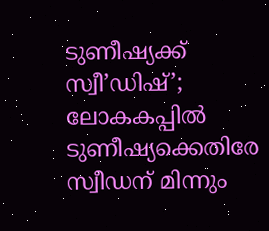ടുണീഷ്യക്ക് സ്വീ’ഡിഷ്’; ലോകകപ്പില്‍ ടുണീഷ്യക്കെതിരേ സ്വീഡന് മിന്നും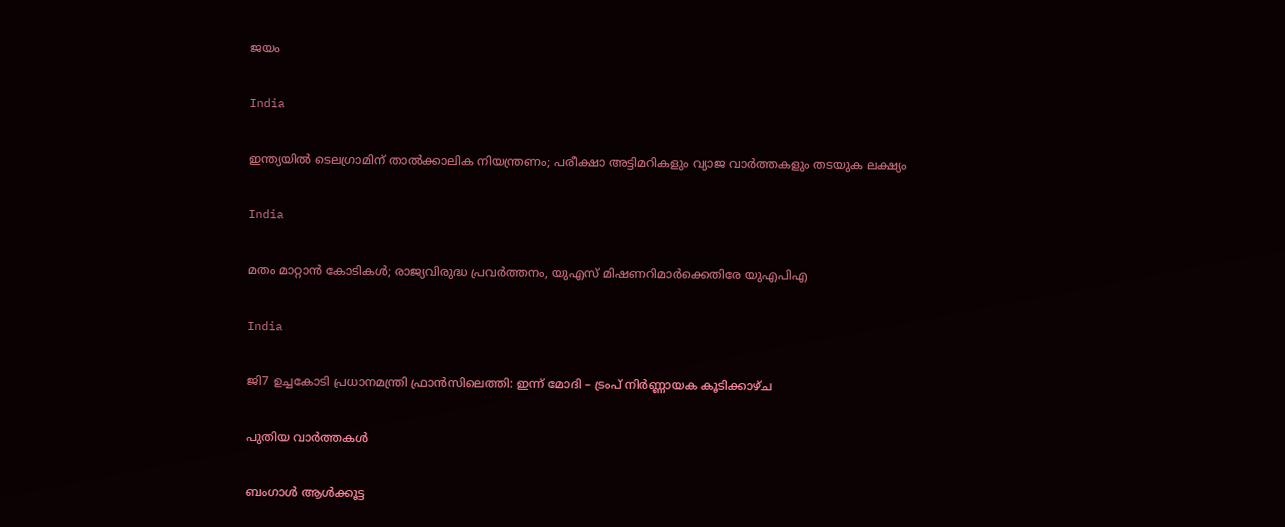ജയം

India

ഇന്ത്യയിൽ ടെലഗ്രാമിന് താൽക്കാലിക നിയന്ത്രണം; പരീക്ഷാ അട്ടിമറികളും വ്യാജ വാർത്തകളും തടയുക ലക്ഷ്യം

India

മതം മാറ്റാന്‍ കോടികള്‍; രാജ്യവിരുദ്ധ പ്രവര്‍ത്തനം, യുഎസ് മിഷണറിമാര്‍ക്കെതിരേ യുഎപിഎ

India

ജി7 ഉച്ചകോടി പ്രധാനമന്ത്രി ഫ്രാൻസിലെത്തി: ഇന്ന് മോദി – ട്രംപ് നിർണ്ണായക കൂടിക്കാഴ്ച

പുതിയ വാര്‍ത്തകള്‍

ബംഗാൾ ആൾക്കൂട്ട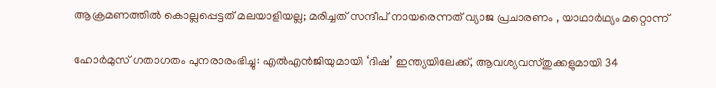ആക്രമണത്തിൽ കൊല്ലപ്പെട്ടത് മലയാളിയല്ല; മരിച്ചത് സന്ദീപ് നായരെന്നത് വ്യാജ പ്രചാരണം , യാഥാർഥ്യം മറ്റൊന്ന്

ഹോർമുസ് ഗതാഗതം പുനരാരംഭിച്ചു: എൽഎൻജിയുമായി ‘ദിഷ’ ഇന്ത്യയിലേക്ക്, ആവശ്യവസ്തുക്കളുമായി 34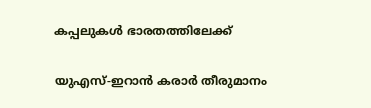കപ്പലുകൾ ഭാരതത്തിലേക്ക്

യുഎസ്-ഇറാൻ കരാർ തീരുമാനം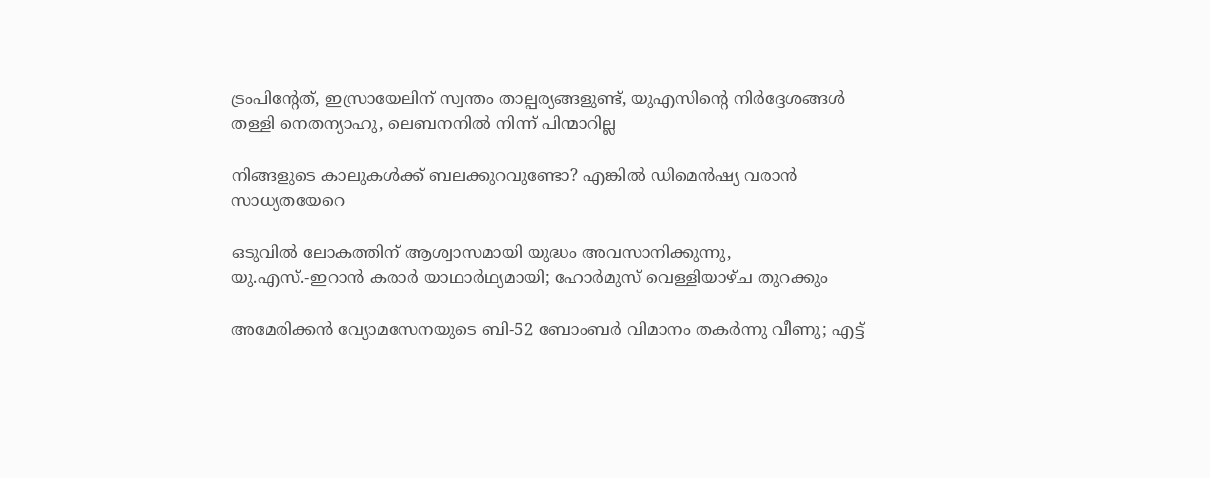ട്രംപിന്റേത്, ഇസ്രായേലിന് സ്വന്തം താല്പര്യങ്ങളുണ്ട്, യുഎസിന്റെ നിർദ്ദേശങ്ങൾ തള്ളി നെതന്യാഹു, ലെബനനിൽ നിന്ന് പിന്മാറില്ല

നിങ്ങളുടെ കാലുകൾക്ക് ബലക്കുറവുണ്ടോ? എങ്കിൽ ഡിമെൻഷ്യ വരാൻ സാധ്യതയേറെ

ഒടുവിൽ ലോകത്തിന് ആശ്വാസമായി യുദ്ധം അവസാനിക്കുന്നു, യു.എസ്.-ഇറാൻ കരാർ യാഥാർഥ്യമായി; ഹോർമുസ് വെള്ളിയാഴ്ച തുറക്കും

അമേരിക്കൻ വ്യോമസേനയുടെ ബി-52 ബോംബർ വിമാനം തകർന്നു വീണു; എട്ട്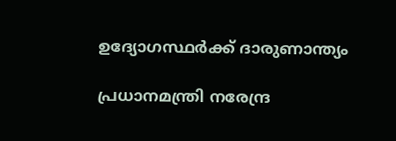ഉദ്യോഗസ്ഥർക്ക് ദാരുണാന്ത്യം

പ്രധാനമന്ത്രി നരേന്ദ്ര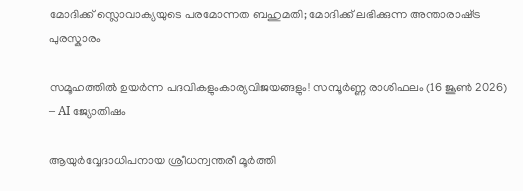മോദിക്ക് സ്ലൊവാക്യയുടെ പരമോന്നത ബഹുമതി; മോദിക്ക് ലഭിക്കുന്ന അന്താരാഷ്‌ട്ര പുരസ്കാരം

സമൂഹത്തിൽ ഉയർന്ന പദവികളുംകാര്യവിജയങ്ങളും! സമ്പൂർണ്ണ രാശിഫലം (16 ജൂൺ 2026) – AI ജ്യോതിഷം

ആയുർവ്വേദാധിപനായ ശ്രീധന്വന്തരീ മൂർത്തി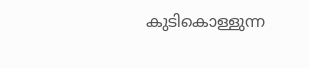കുടികൊള്ളുന്ന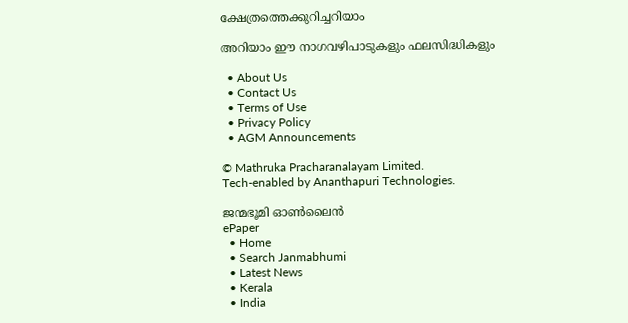ക്ഷേത്രത്തെക്കുറിച്ചറിയാം

അറിയാം ഈ നാഗവഴിപാടുകളും ഫലസിദ്ധികളും

  • About Us
  • Contact Us
  • Terms of Use
  • Privacy Policy
  • AGM Announcements

© Mathruka Pracharanalayam Limited.
Tech-enabled by Ananthapuri Technologies.

ജന്മഭൂമി ഓണ്‍ലൈന്‍
ePaper
  • Home
  • Search Janmabhumi
  • Latest News
  • Kerala
  • India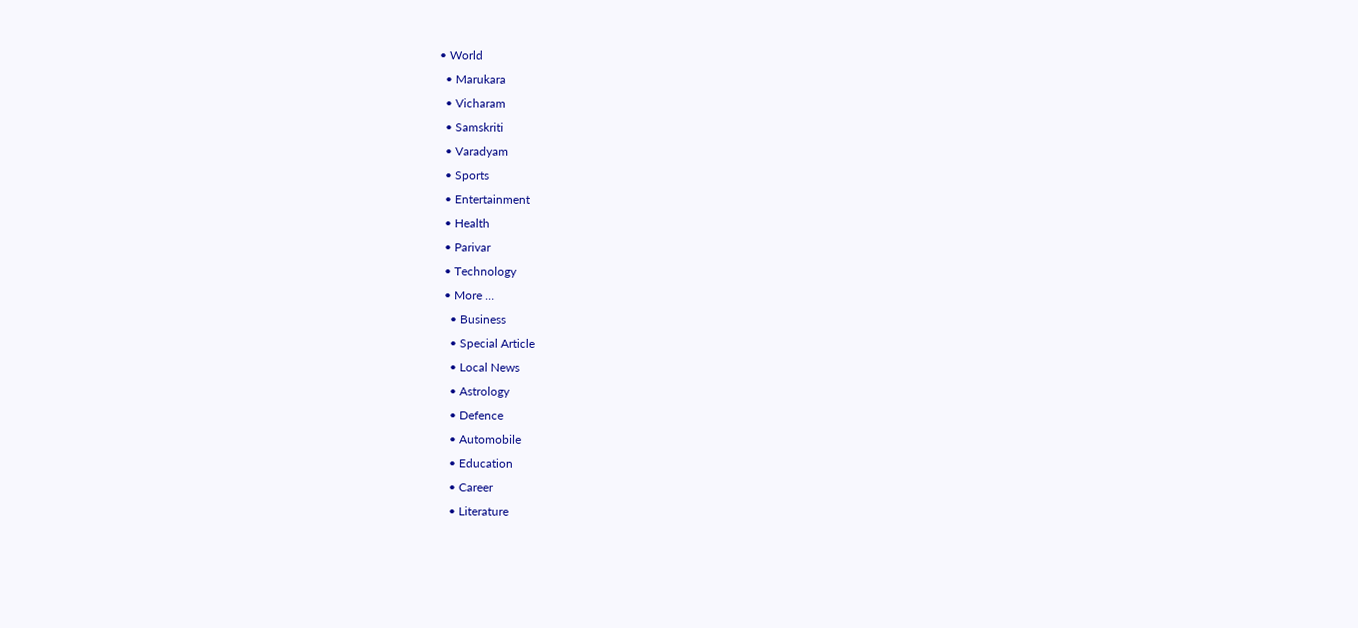• World
  • Marukara
  • Vicharam
  • Samskriti
  • Varadyam
  • Sports
  • Entertainment
  • Health
  • Parivar
  • Technology
  • More …
    • Business
    • Special Article
    • Local News
    • Astrology
    • Defence
    • Automobile
    • Education
    • Career
    • Literature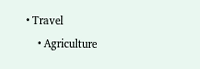• Travel
    • Agriculture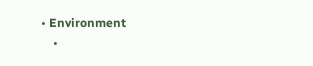• Environment
    •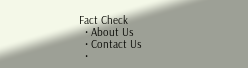Fact Check
  • About Us
  • Contact Us
  •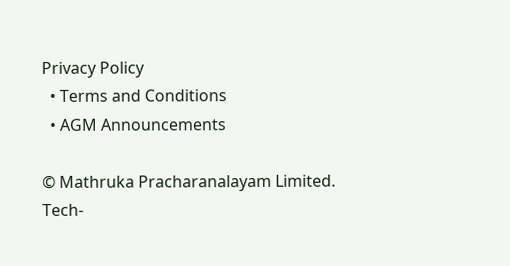Privacy Policy
  • Terms and Conditions
  • AGM Announcements

© Mathruka Pracharanalayam Limited.
Tech-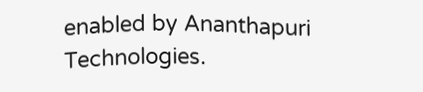enabled by Ananthapuri Technologies.